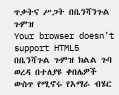ጥቃትና ሥጋት በቤንሻንጉል ጉምዝ
Your browser doesn’t support HTML5
በቤንሻጉል ጉምዝ ክልል ጉባ ወረዳ በተለያዩ ቀበሌዎች ውስጥ የሚኖሩ የአማራ ብሄር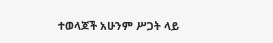ተወላጆች አሁንም ሥጋት ላይ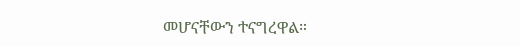መሆናቸውን ተናግረዋል።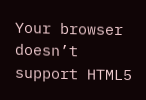Your browser doesn’t support HTML5